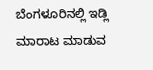ಬೆಂಗಳೂರಿನಲ್ಲಿ ಇಡ್ಲಿ ಮಾರಾಟ ಮಾಡುವ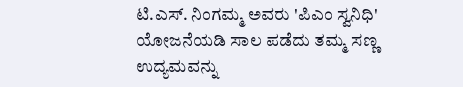ಟಿ.ಎಸ್. ನಿಂಗಮ್ಮ ಅವರು 'ಪಿಎಂ ಸ್ವನಿಧಿ' ಯೋಜನೆಯಡಿ ಸಾಲ ಪಡೆದು ತಮ್ಮ ಸಣ್ಣ ಉದ್ಯಮವನ್ನು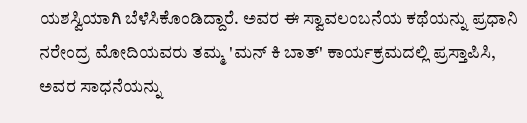ಯಶಸ್ವಿಯಾಗಿ ಬೆಳೆಸಿಕೊಂಡಿದ್ದಾರೆ. ಅವರ ಈ ಸ್ವಾವಲಂಬನೆಯ ಕಥೆಯನ್ನು ಪ್ರಧಾನಿ ನರೇಂದ್ರ ಮೋದಿಯವರು ತಮ್ಮ 'ಮನ್‌ ಕಿ ಬಾತ್' ಕಾರ್ಯಕ್ರಮದಲ್ಲಿ ಪ್ರಸ್ತಾಪಿಸಿ, ಅವರ ಸಾಧನೆಯನ್ನು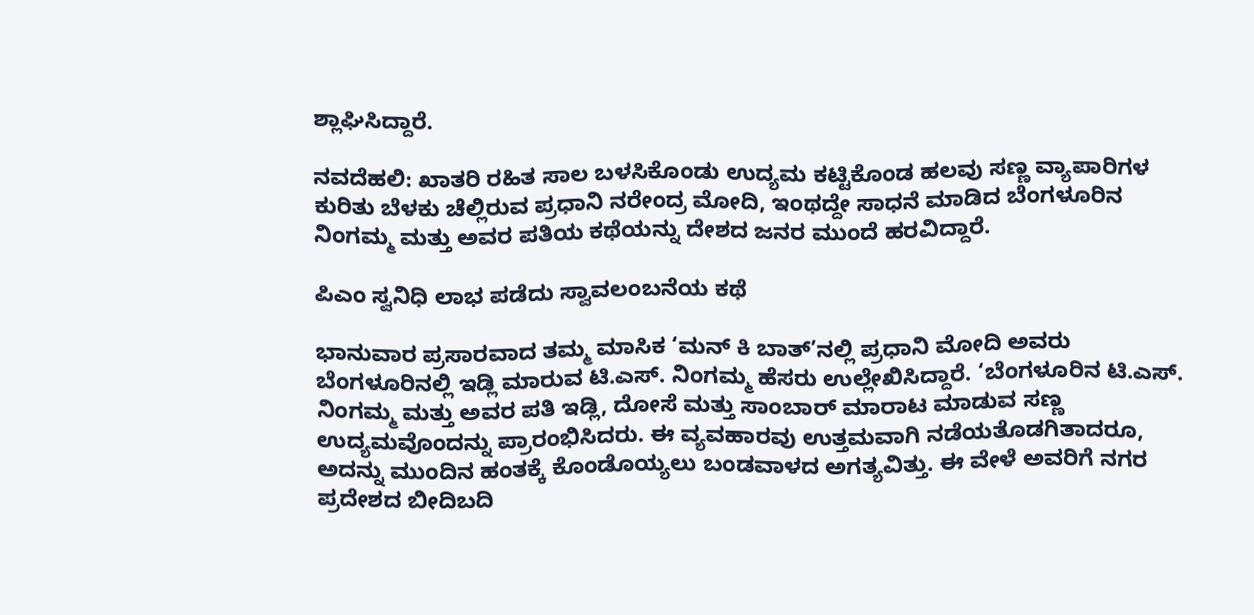ಶ್ಲಾಘಿಸಿದ್ದಾರೆ.

ನವದೆಹಲಿ: ಖಾತರಿ ರಹಿತ ಸಾಲ ಬಳಸಿಕೊಂಡು ಉದ್ಯಮ ಕಟ್ಟಿಕೊಂಡ ಹಲವು ಸಣ್ಣ ವ್ಯಾಪಾರಿಗಳ ಕುರಿತು ಬೆಳಕು ಚೆಲ್ಲಿರುವ ಪ್ರಧಾನಿ ನರೇಂದ್ರ ಮೋದಿ, ಇಂಥದ್ದೇ ಸಾಧನೆ ಮಾಡಿದ ಬೆಂಗಳೂರಿನ ನಿಂಗಮ್ಮ ಮತ್ತು ಅವರ ಪತಿಯ ಕಥೆಯನ್ನು ದೇಶದ ಜನರ ಮುಂದೆ ಹರವಿದ್ದಾರೆ.

ಪಿಎಂ ಸ್ವನಿಧಿ ಲಾಭ ಪಡೆದು ಸ್ವಾವಲಂಬನೆಯ ಕಥೆ

ಭಾನುವಾರ ಪ್ರಸಾರವಾದ ತಮ್ಮ ಮಾಸಿಕ ‘ಮನ್‌ ಕಿ ಬಾತ್‌’ನಲ್ಲಿ ಪ್ರಧಾನಿ ಮೋದಿ ಅವರು ಬೆಂಗಳೂರಿನಲ್ಲಿ ಇಡ್ಲಿ ಮಾರುವ ಟಿ.ಎಸ್‌. ನಿಂಗಮ್ಮ ಹೆಸರು ಉಲ್ಲೇಖಿಸಿದ್ದಾರೆ. ‘ಬೆಂಗಳೂರಿನ ಟಿ.ಎಸ್. ನಿಂಗಮ್ಮ ಮತ್ತು ಅವರ ಪತಿ ಇಡ್ಲಿ, ದೋಸೆ ಮತ್ತು ಸಾಂಬಾರ್ ಮಾರಾಟ ಮಾಡುವ ಸಣ್ಣ ಉದ್ಯಮವೊಂದನ್ನು ಪ್ರಾರಂಭಿಸಿದರು. ಈ ವ್ಯವಹಾರವು ಉತ್ತಮವಾಗಿ ನಡೆಯತೊಡಗಿತಾದರೂ, ಅದನ್ನು ಮುಂದಿನ ಹಂತಕ್ಕೆ ಕೊಂಡೊಯ್ಯಲು ಬಂಡವಾಳದ ಅಗತ್ಯವಿತ್ತು. ಈ ವೇಳೆ ಅವರಿಗೆ ನಗರ ಪ್ರದೇಶದ ಬೀದಿಬದಿ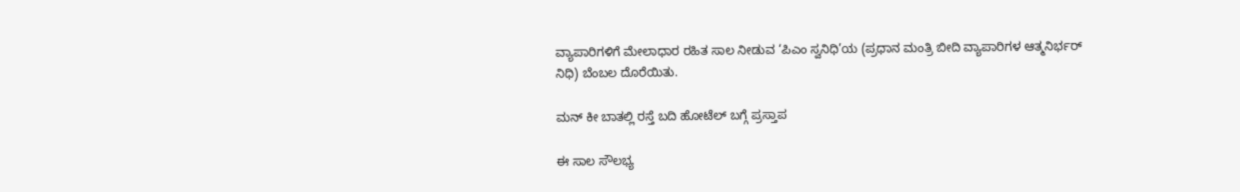ವ್ಯಾಪಾರಿಗಳಿಗೆ ಮೇಲಾಧಾರ ರಹಿತ ಸಾಲ ನೀಡುವ ‘ಪಿಎಂ ಸ್ವನಿಧಿ’ಯ (ಪ್ರಧಾನ ಮಂತ್ರಿ ಬೀದಿ ವ್ಯಾಪಾರಿಗಳ ಆತ್ಮನಿರ್ಭರ್ ನಿಧಿ) ಬೆಂಬಲ ದೊರೆಯಿತು.

ಮನ್‌ ಕೀ ಬಾತಲ್ಲಿ ರಸ್ತೆ ಬದಿ ಹೋಟೆಲ್‌ ಬಗ್ಗೆ ಪ್ರಸ್ತಾಪ

ಈ ಸಾಲ ಸೌಲಭ್ಯ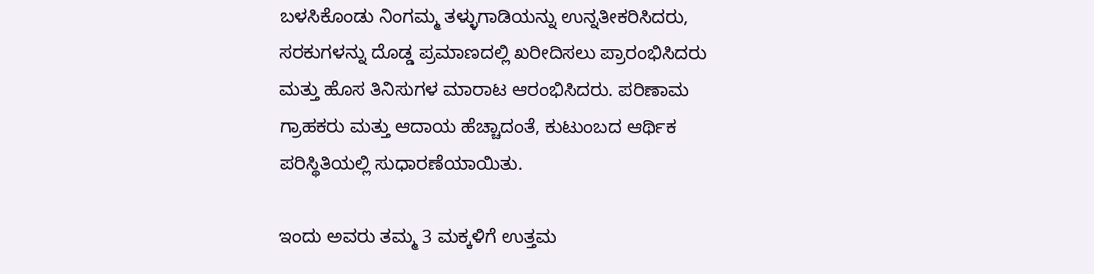ಬಳಸಿಕೊಂಡು ನಿಂಗಮ್ಮ ತಳ್ಳುಗಾಡಿಯನ್ನು ಉನ್ನತೀಕರಿಸಿದರು, ಸರಕುಗಳನ್ನು ದೊಡ್ಡ ಪ್ರಮಾಣದಲ್ಲಿ ಖರೀದಿಸಲು ಪ್ರಾರಂಭಿಸಿದರು ಮತ್ತು ಹೊಸ ತಿನಿಸುಗಳ ಮಾರಾಟ ಆರಂಭಿಸಿದರು. ಪರಿಣಾಮ ಗ್ರಾಹಕರು ಮತ್ತು ಆದಾಯ ಹೆಚ್ಚಾದಂತೆ, ಕುಟುಂಬದ ಆರ್ಥಿಕ ಪರಿಸ್ಥಿತಿಯಲ್ಲಿ ಸುಧಾರಣೆಯಾಯಿತು.

ಇಂದು ಅವರು ತಮ್ಮ 3 ಮಕ್ಕಳಿಗೆ ಉತ್ತಮ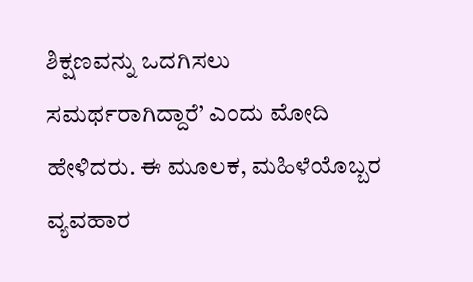ಶಿಕ್ಷಣವನ್ನು ಒದಗಿಸಲು ಸಮರ್ಥರಾಗಿದ್ದಾರೆ’ ಎಂದು ಮೋದಿ ಹೇಳಿದರು. ಈ ಮೂಲಕ, ಮಹಿಳೆಯೊಬ್ಬರ ವ್ಯವಹಾರ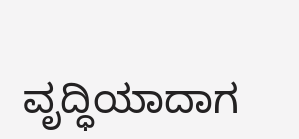ವೃದ್ಧಿಯಾದಾಗ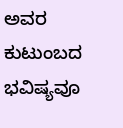ಅವರ ಕುಟುಂಬದ ಭವಿಷ್ಯವೂ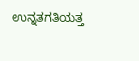ಉನ್ನತಗತಿಯತ್ತ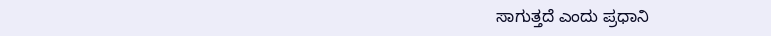ಸಾಗುತ್ತದೆ ಎಂದು ಪ್ರಧಾನಿ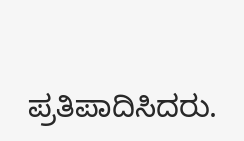ಪ್ರತಿಪಾದಿಸಿದರು.